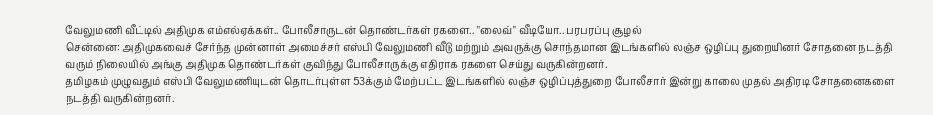வேலுமணி வீட்டில் அதிமுக எம்எல்ஏக்கள்.. போலீசாருடன் தொண்டர்கள் ரகளை.. "லைவ்" வீடியோ.. பரபரப்பு சூழல்
சென்னை: அதிமுகவைச் சேர்ந்த முன்னாள் அமைச்சர் எஸ்பி வேலுமணி வீடு மற்றும் அவருக்கு சொந்தமான இடங்களில் லஞ்ச ஒழிப்பு துறையினர் சோதனை நடத்தி வரும் நிலையில் அங்கு அதிமுக தொண்டர்கள் குவிந்து போலீசாருக்கு எதிராக ரகளை செய்து வருகின்றனர்.
தமிழகம் முழுவதும் எஸ்பி வேலுமணியுடன் தொடர்புள்ள 53க்கும் மேற்பட்ட இடங்களில் லஞ்ச ஒழிப்புத்துறை போலீசார் இன்று காலை முதல் அதிரடி சோதனைகளை நடத்தி வருகின்றனர்.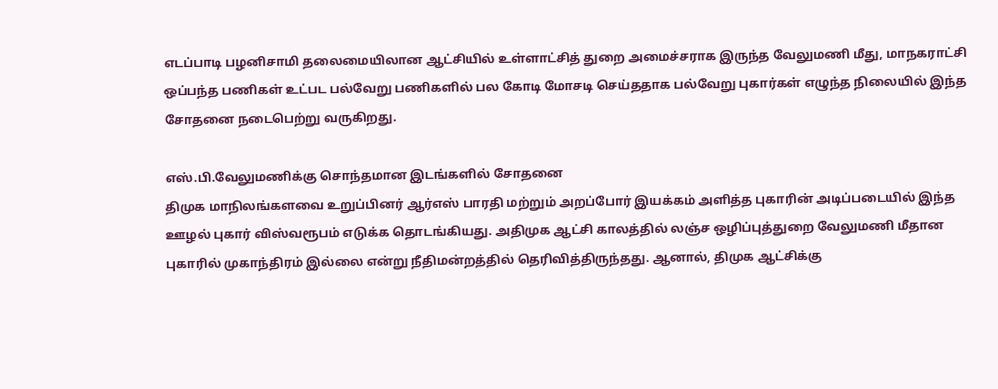எடப்பாடி பழனிசாமி தலைமையிலான ஆட்சியில் உள்ளாட்சித் துறை அமைச்சராக இருந்த வேலுமணி மீது, மாநகராட்சி ஒப்பந்த பணிகள் உட்பட பல்வேறு பணிகளில் பல கோடி மோசடி செய்ததாக பல்வேறு புகார்கள் எழுந்த நிலையில் இந்த சோதனை நடைபெற்று வருகிறது.

எஸ்.பி.வேலுமணிக்கு சொந்தமான இடங்களில் சோதனை
திமுக மாநிலங்களவை உறுப்பினர் ஆர்எஸ் பாரதி மற்றும் அறப்போர் இயக்கம் அளித்த புகாரின் அடிப்படையில் இந்த ஊழல் புகார் விஸ்வரூபம் எடுக்க தொடங்கியது. அதிமுக ஆட்சி காலத்தில் லஞ்ச ஒழிப்புத்துறை வேலுமணி மீதான புகாரில் முகாந்திரம் இல்லை என்று நீதிமன்றத்தில் தெரிவித்திருந்தது. ஆனால், திமுக ஆட்சிக்கு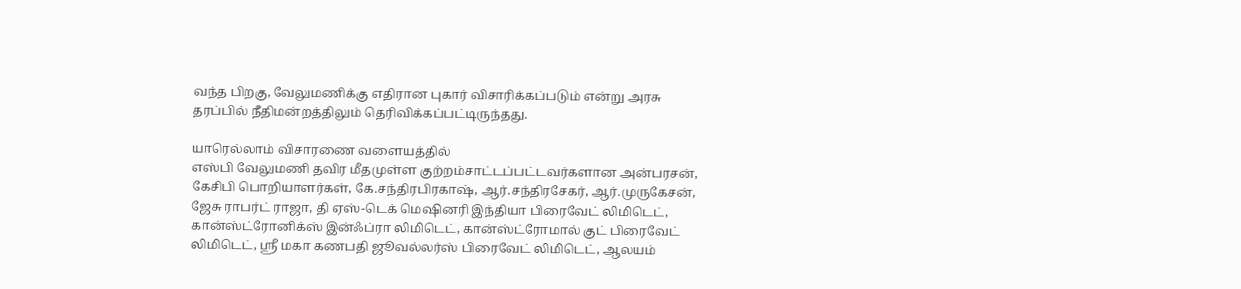வந்த பிறகு, வேலுமணிக்கு எதிரான புகார் விசாரிக்கப்படும் என்று அரசு தரப்பில் நீதிமன்றத்திலும் தெரிவிக்கப்பட்டிருந்தது.

யாரெல்லாம் விசாரணை வளையத்தில்
எஸ்பி வேலுமணி தவிர மீதமுள்ள குற்றம்சாட்டப்பட்டவர்களான அன்பரசன், கேசிபி பொறியாளர்கள், கே.சந்திரபிரகாஷ், ஆர்.சந்திரசேகர், ஆர்.முருகேசன், ஜேசு ராபர்ட் ராஜா, தி ஏஸ்-டெக் மெஷினரி இந்தியா பிரைவேட் லிமிடெட், கான்ஸ்ட்ரோனிக்ஸ் இன்ஃப்ரா லிமிடெட், கான்ஸ்ட்ரோமால் குட் பிரைவேட் லிமிடெட், ஸ்ரீ மகா கணபதி ஜூவல்லர்ஸ் பிரைவேட் லிமிடெட், ஆலயம்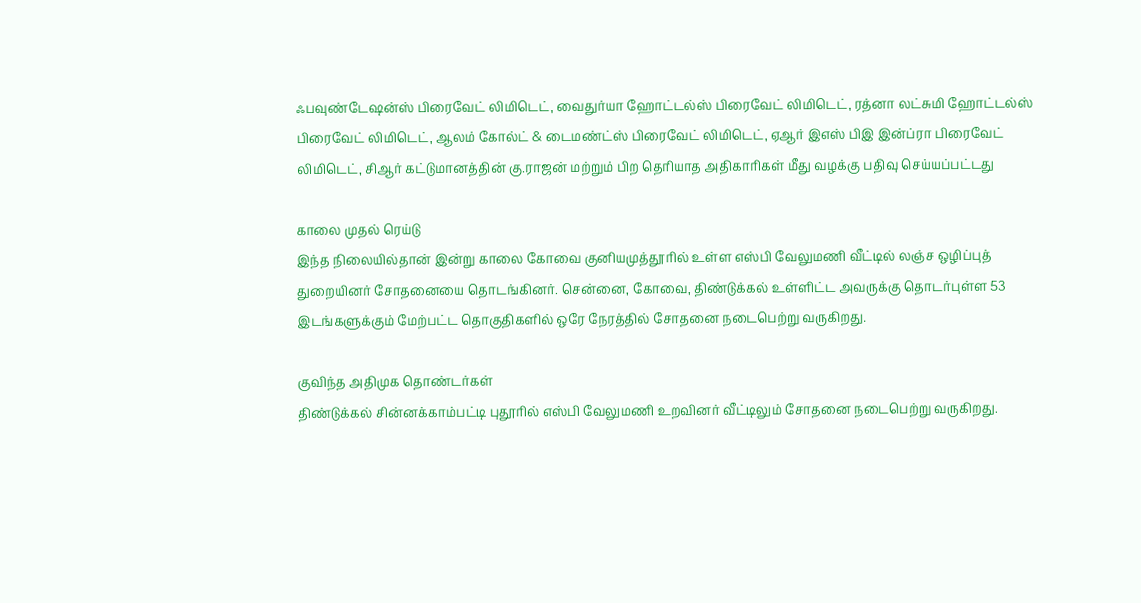ஃபவுண்டேஷன்ஸ் பிரைவேட் லிமிடெட், வைதுர்யா ஹோட்டல்ஸ் பிரைவேட் லிமிடெட், ரத்னா லட்சுமி ஹோட்டல்ஸ் பிரைவேட் லிமிடெட், ஆலம் கோல்ட் & டைமண்ட்ஸ் பிரைவேட் லிமிடெட், ஏஆர் இஎஸ் பிஇ இன்ப்ரா பிரைவேட் லிமிடெட், சிஆர் கட்டுமானத்தின் கு.ராஜன் மற்றும் பிற தெரியாத அதிகாரிகள் மீது வழக்கு பதிவு செய்யப்பட்டது

காலை முதல் ரெய்டு
இந்த நிலையில்தான் இன்று காலை கோவை குனியமுத்தூரில் உள்ள எஸ்பி வேலுமணி வீட்டில் லஞ்ச ஒழிப்புத் துறையினர் சோதனையை தொடங்கினர். சென்னை, கோவை, திண்டுக்கல் உள்ளிட்ட அவருக்கு தொடர்புள்ள 53 இடங்களுக்கும் மேற்பட்ட தொகுதிகளில் ஒரே நேரத்தில் சோதனை நடைபெற்று வருகிறது.

குவிந்த அதிமுக தொண்டர்கள்
திண்டுக்கல் சின்னக்காம்பட்டி புதூரில் எஸ்பி வேலுமணி உறவினர் வீட்டிலும் சோதனை நடைபெற்று வருகிறது.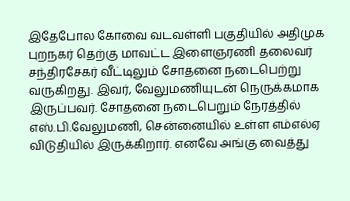இதேபோல கோவை வடவள்ளி பகுதியில் அதிமுக புறநகர் தெற்கு மாவட்ட இளைஞரணி தலைவர் சந்திரசேகர் வீட்டிலும் சோதனை நடைபெற்று வருகிறது. இவர், வேலுமணியுடன் நெருக்கமாக இருப்பவர். சோதனை நடைபெறும் நேரத்தில் எஸ்.பி.வேலுமணி, சென்னையில் உள்ள எம்எல்ஏ விடுதியில் இருக்கிறார். எனவே அங்கு வைத்து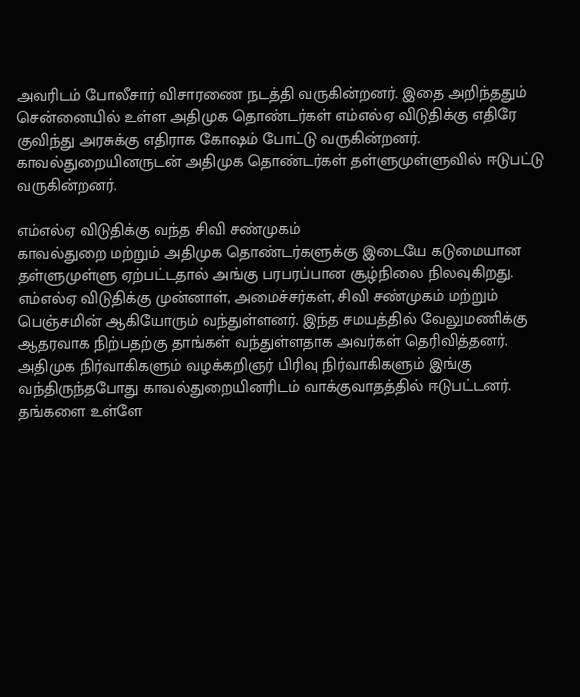அவரிடம் போலீசார் விசாரணை நடத்தி வருகின்றனர். இதை அறிந்ததும் சென்னையில் உள்ள அதிமுக தொண்டர்கள் எம்எல்ஏ விடுதிக்கு எதிரே குவிந்து அரசுக்கு எதிராக கோஷம் போட்டு வருகின்றனர். காவல்துறையினருடன் அதிமுக தொண்டர்கள் தள்ளுமுள்ளுவில் ஈடுபட்டு வருகின்றனர்.

எம்எல்ஏ விடுதிக்கு வந்த சிவி சண்முகம்
காவல்துறை மற்றும் அதிமுக தொண்டர்களுக்கு இடையே கடுமையான தள்ளுமுள்ளு ஏற்பட்டதால் அங்கு பரபரப்பான சூழ்நிலை நிலவுகிறது. எம்எல்ஏ விடுதிக்கு முன்னாள், அமைச்சர்கள், சிவி சண்முகம் மற்றும் பெஞ்சமின் ஆகியோரும் வந்துள்ளனர். இந்த சமயத்தில் வேலுமணிக்கு ஆதரவாக நிற்பதற்கு தாங்கள் வந்துள்ளதாக அவர்கள் தெரிவித்தனர். அதிமுக நிர்வாகிகளும் வழக்கறிஞர் பிரிவு நிர்வாகிகளும் இங்கு வந்திருந்தபோது காவல்துறையினரிடம் வாக்குவாதத்தில் ஈடுபட்டனர். தங்களை உள்ளே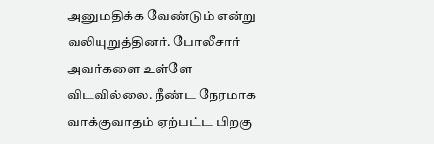அனுமதிக்க வேண்டும் என்று வலியுறுத்தினர். போலீசார் அவர்களை உள்ளே விடவில்லை. நீண்ட நேரமாக வாக்குவாதம் ஏற்பட்ட பிறகு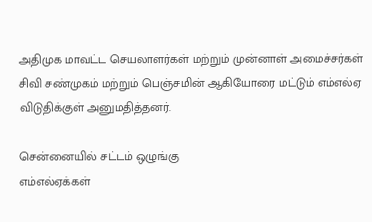அதிமுக மாவட்ட செயலாளர்கள் மற்றும் முன்னாள் அமைச்சர்கள் சிவி சண்முகம் மற்றும் பெஞ்சமின் ஆகியோரை மட்டும் எம்எல்ஏ விடுதிக்குள் அனுமதித்தனர்.

சென்னையில் சட்டம் ஒழுங்கு
எம்எல்ஏக்கள்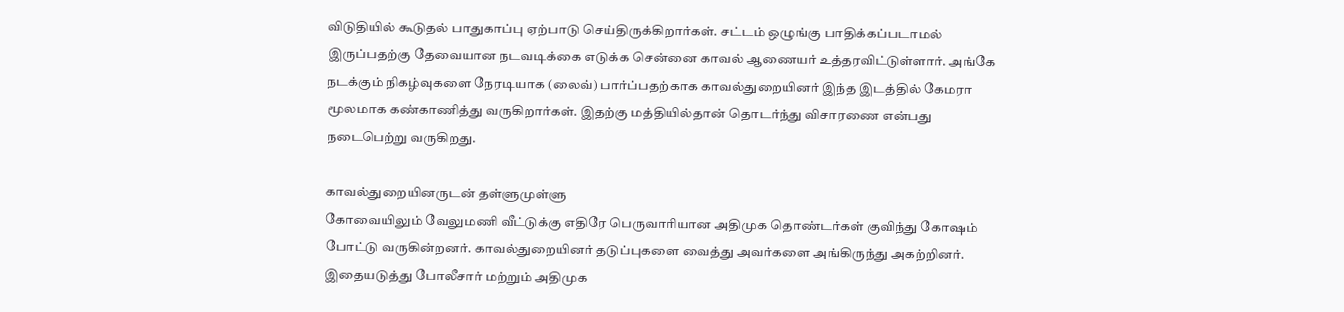விடுதியில் கூடுதல் பாதுகாப்பு ஏற்பாடு செய்திருக்கிறார்கள். சட்டம் ஒழுங்கு பாதிக்கப்படாமல் இருப்பதற்கு தேவையான நடவடிக்கை எடுக்க சென்னை காவல் ஆணையர் உத்தரவிட்டுள்ளார். அங்கே நடக்கும் நிகழ்வுகளை நேரடியாக (லைவ்) பார்ப்பதற்காக காவல்துறையினர் இந்த இடத்தில் கேமரா மூலமாக கண்காணித்து வருகிறார்கள். இதற்கு மத்தியில்தான் தொடர்ந்து விசாரணை என்பது நடைபெற்று வருகிறது.

காவல்துறையினருடன் தள்ளுமுள்ளு
கோவையிலும் வேலுமணி வீட்டுக்கு எதிரே பெருவாரியான அதிமுக தொண்டர்கள் குவிந்து கோஷம் போட்டு வருகின்றனர். காவல்துறையினர் தடுப்புகளை வைத்து அவர்களை அங்கிருந்து அகற்றினர். இதையடுத்து போலீசார் மற்றும் அதிமுக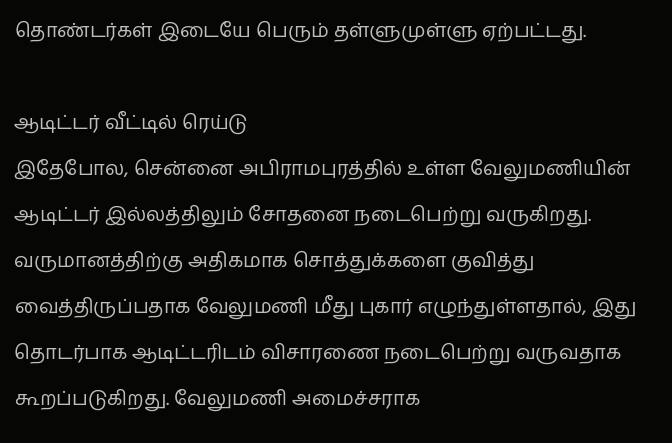தொண்டர்கள் இடையே பெரும் தள்ளுமுள்ளு ஏற்பட்டது.

ஆடிட்டர் வீட்டில் ரெய்டு
இதேபோல, சென்னை அபிராமபுரத்தில் உள்ள வேலுமணியின் ஆடிட்டர் இல்லத்திலும் சோதனை நடைபெற்று வருகிறது. வருமானத்திற்கு அதிகமாக சொத்துக்களை குவித்து வைத்திருப்பதாக வேலுமணி மீது புகார் எழுந்துள்ளதால், இது தொடர்பாக ஆடிட்டரிடம் விசாரணை நடைபெற்று வருவதாக கூறப்படுகிறது. வேலுமணி அமைச்சராக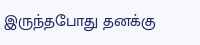இருந்தபோது தனக்கு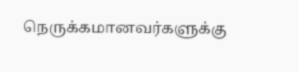நெருக்கமானவர்களுக்கு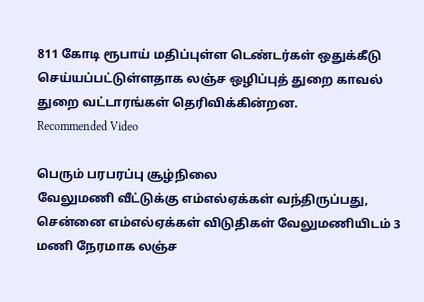811 கோடி ரூபாய் மதிப்புள்ள டெண்டர்கள் ஒதுக்கீடு செய்யப்பட்டுள்ளதாக லஞ்ச ஒழிப்புத் துறை காவல் துறை வட்டாரங்கள் தெரிவிக்கின்றன.
Recommended Video

பெரும் பரபரப்பு சூழ்நிலை
வேலுமணி வீட்டுக்கு எம்எல்ஏக்கள் வந்திருப்பது, சென்னை எம்எல்ஏக்கள் விடுதிகள் வேலுமணியிடம் 3 மணி நேரமாக லஞ்ச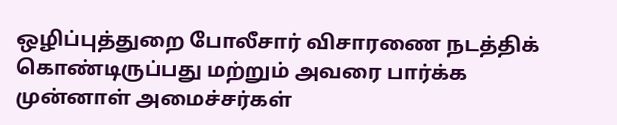ஒழிப்புத்துறை போலீசார் விசாரணை நடத்திக் கொண்டிருப்பது மற்றும் அவரை பார்க்க முன்னாள் அமைச்சர்கள்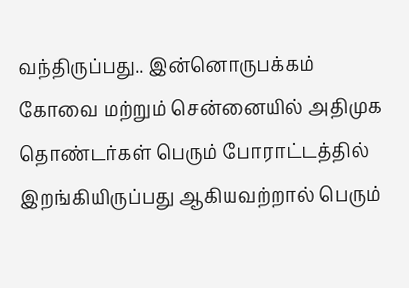வந்திருப்பது.. இன்னொருபக்கம் கோவை மற்றும் சென்னையில் அதிமுக தொண்டர்கள் பெரும் போராட்டத்தில் இறங்கியிருப்பது ஆகியவற்றால் பெரும்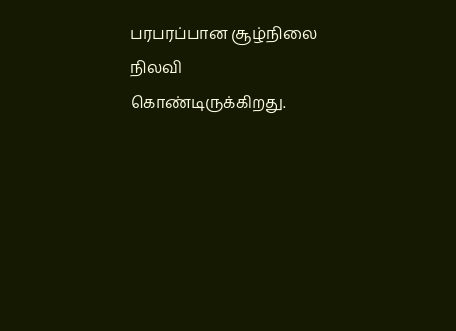பரபரப்பான சூழ்நிலை நிலவி கொண்டிருக்கிறது.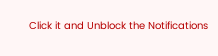Click it and Unblock the Notifications